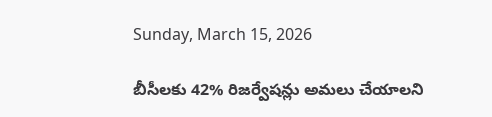Sunday, March 15, 2026

బీసీలకు 42% రిజర్వేషన్లు అమలు చేయాలని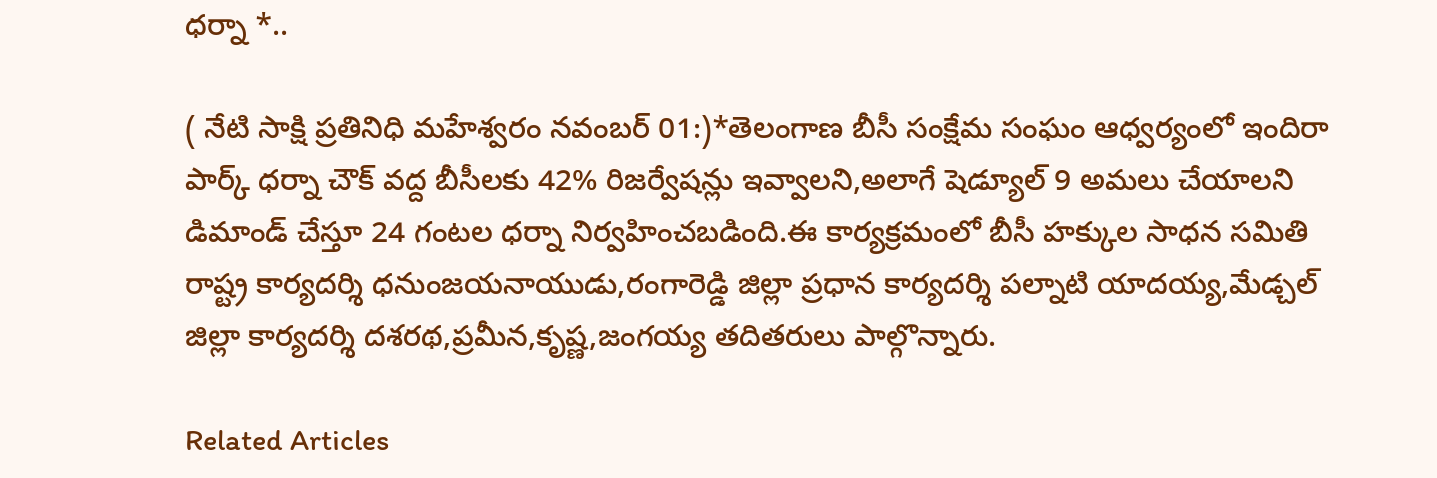ధర్నా *..

( నేటి సాక్షి ప్రతినిధి మహేశ్వరం నవంబర్ 01:)*తెలంగాణ బీసీ సంక్షేమ సంఘం ఆధ్వర్యంలో ఇందిరా పార్క్ ధర్నా చౌక్ వద్ద బీసీలకు 42% రిజర్వేషన్లు ఇవ్వాలని,అలాగే షెడ్యూల్ 9 అమలు చేయాలని డిమాండ్ చేస్తూ 24 గంటల ధర్నా నిర్వహించబడింది.ఈ కార్యక్రమంలో బీసీ హక్కుల సాధన సమితి రాష్ట్ర కార్యదర్శి ధనుంజయనాయుడు,రంగారెడ్డి జిల్లా ప్రధాన కార్యదర్శి పల్నాటి యాదయ్య,మేడ్చల్ జిల్లా కార్యదర్శి దశరథ,ప్రమీన,కృష్ణ,జంగయ్య తదితరులు పాల్గొన్నారు.

Related Articles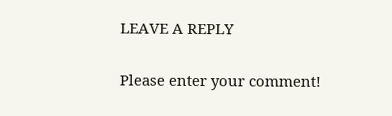LEAVE A REPLY

Please enter your comment!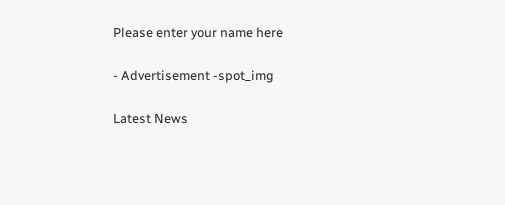Please enter your name here

- Advertisement -spot_img

Latest News